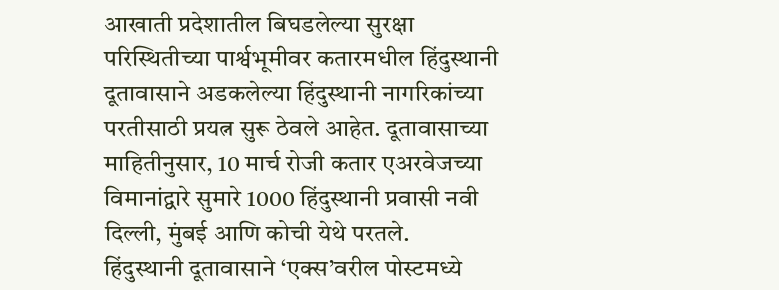आखाती प्रदेशातील बिघडलेल्या सुरक्षा परिस्थितीच्या पार्श्वभूमीवर कतारमधील हिंदुस्थानी दूतावासाने अडकलेल्या हिंदुस्थानी नागरिकांच्या परतीसाठी प्रयत्न सुरू ठेवले आहेत. दूतावासाच्या माहितीनुसार, 10 मार्च रोजी कतार एअरवेजच्या विमानांद्वारे सुमारे 1000 हिंदुस्थानी प्रवासी नवी दिल्ली, मुंबई आणि कोची येथे परतले.
हिंदुस्थानी दूतावासाने ‘एक्स’वरील पोस्टमध्ये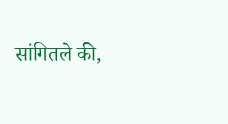सांगितले की,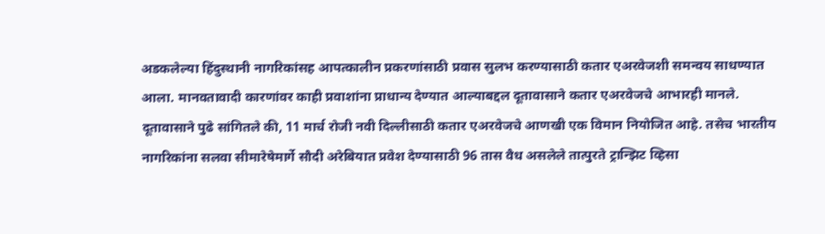अडकलेल्या हिंदुस्थानी नागरिकांसह आपत्कालीन प्रकरणांसाठी प्रवास सुलभ करण्यासाठी कतार एअरवेजशी समन्वय साधण्यात आला. मानवतावादी कारणांवर काही प्रवाशांना प्राधान्य देण्यात आल्याबद्दल दूतावासाने कतार एअरवेजचे आभारही मानले.
दूतावासाने पुढे सांगितले की, 11 मार्च रोजी नवी दिल्लीसाठी कतार एअरवेजचे आणखी एक विमान नियोजित आहे. तसेच भारतीय नागरिकांना सलवा सीमारेषेमार्गे सौदी अरेबियात प्रवेश देण्यासाठी 96 तास वैध असलेले तात्पुरते ट्रान्झिट व्हिसा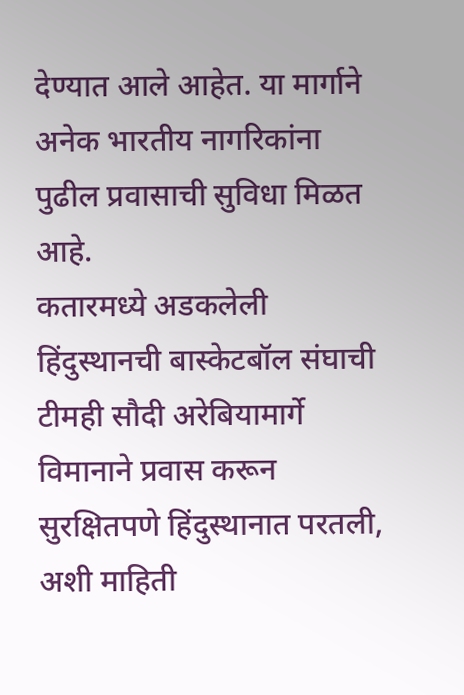देण्यात आले आहेत. या मार्गाने अनेक भारतीय नागरिकांना पुढील प्रवासाची सुविधा मिळत आहे.
कतारमध्ये अडकलेली हिंदुस्थानची बास्केटबॉल संघाची टीमही सौदी अरेबियामार्गे विमानाने प्रवास करून सुरक्षितपणे हिंदुस्थानात परतली, अशी माहिती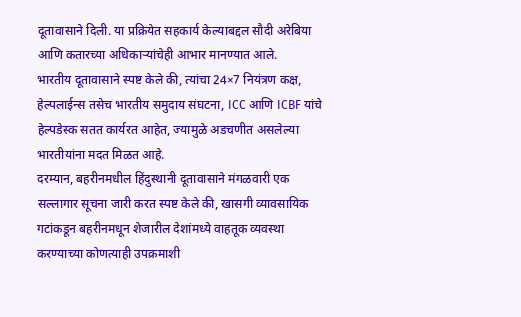दूतावासाने दिली. या प्रक्रियेत सहकार्य केल्याबद्दल सौदी अरेबिया आणि कतारच्या अधिकाऱ्यांचेही आभार मानण्यात आले.
भारतीय दूतावासाने स्पष्ट केले की, त्यांचा 24×7 नियंत्रण कक्ष, हेल्पलाईन्स तसेच भारतीय समुदाय संघटना, ICC आणि ICBF यांचे हेल्पडेस्क सतत कार्यरत आहेत, ज्यामुळे अडचणीत असलेल्या भारतीयांना मदत मिळत आहे.
दरम्यान, बहरीनमधील हिंदुस्थानी दूतावासाने मंगळवारी एक सल्लागार सूचना जारी करत स्पष्ट केले की, खासगी व्यावसायिक गटांकडून बहरीनमधून शेजारील देशांमध्ये वाहतूक व्यवस्था करण्याच्या कोणत्याही उपक्रमाशी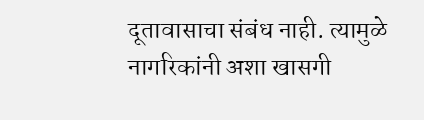दूतावासाचा संबंध नाही. त्यामुळे नागरिकांनी अशा खासगी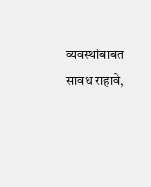व्यवस्थांबाबत सावध राहावे,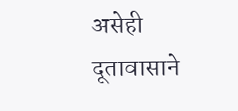असेही दूतावासाने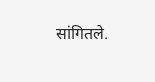सांगितले.